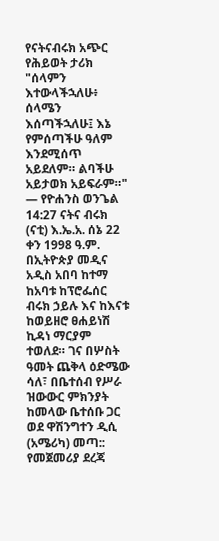የናትናብሩክ አጭር የሕይወት ታሪክ "ሰላምን እተውላችኋለሁ፥ ሰላሜን እሰጣችኋለሁ፤ እኔ የምሰጣችሁ ዓለም እንደሚሰጥ አይደለም። ልባችሁ አይታወክ አይፍራም።" — የዮሐንስ ወንጌል 14:27 ናትና ብሩክ (ናቲ) እ.ኤ.አ. ሰኔ 22 ቀን 1998 ዓ.ም. በኢትዮጵያ መዲና አዲስ አበባ ከተማ ከአባቱ ከፕሮፌሰር ብሩክ ኃይሉ እና ከእናቱ ከወይዘሮ ፀሐይነሽ ኪዳነ ማርያም ተወለደ። ገና በሦስት ዓመት ጨቅላ ዕድሜው ሳለ፣ በቤተሰብ የሥራ ዝውውር ምክንያት ከመላው ቤተሰቡ ጋር ወደ ዋሽንግተን ዲሲ (አሜሪካ) መጣ:: የመጀመሪያ ደረጃ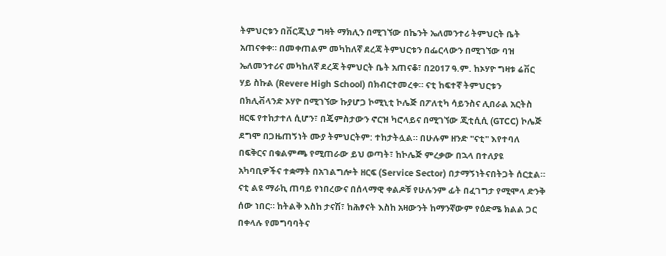ትምህርቱን በቨርጂኒያ ግዛት ማክሊን በሚገኘው በኬንት ኤለመንተሪ ትምህርት ቤት አጠናቀቀ። በመቀጠልም መካከለኛ ደረጃ ትምህርቱን በፌርላውን በሚገኘው ባዝ ኤለመንተሪና መካከለኛ ደረጃ ትምህርት ቤት አጠናቆ፣ በ2017 ዓ.ም. ከኦሃዮ ግዛቱ ሬቨር ሃይ ስኩል (Revere High School) በክብርተመረቀ። ናቲ ከፍተኛ ትምህርቱን በክሊቭላንድ ኦሃዮ በሚገኘው ኩያሆጋ ኮሚኒቲ ኮሌጅ በፖለቲካ ሳይንስና ሊበራል አርትስ ዘርፍ የተከታተለ ሲሆን፣ በጄምስታውን ኖርዝ ካሮላይና በሚገኘው ጂቲሲሲ (GTCC) ኮሌጅ ደግሞ በጋዜጠኝነት ሙያ ትምህርትም: ተከታትሏል። በሁሉም ዘንድ "ናቲ" እየተባለ በፍቅርና በቁልምጫ የሚጠራው ይህ ወጣት፣ ከኮሌጅ ምረቃው በኋላ በተለያዩ አካባቢዎችና ተቋማት በአገልግሎት ዘርፍ (Service Sector) በታማኝነትናበትጋት ሰርቷል። ናቲ ልዩ ማራኪ ጠባይ የነበረውና በሰላማዊ ቀልዶቹ የሁሉንም ፊት በፈገግታ የሚሞላ ድንቅ ሰው ነበር። ከትልቅ እስከ ታናሽ፣ ከሕፃናት እስከ አዛውንት ከማንኛውም የዕድሜ ክልል ጋር በቀላሉ የመግባባትና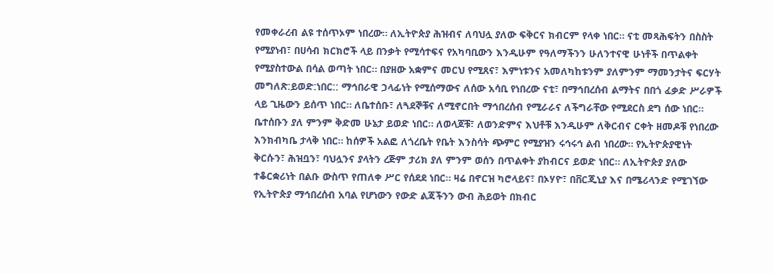የመቀራረብ ልዩ ተሰጥኦም ነበረው። ለኢትዮጵያ ሕዝብና ለባህሏ ያለው ፍቅርና ክብርም የላቀ ነበር። ናቲ መጻሕፍትን በስስት የሚያነብ፣ በሀሳብ ክርክሮች ላይ በንቃት የሚሳተፍና የአካባቢውን እንዲሁም የዓለማችንን ሁለንተናዊ ሁነቶች በጥልቀት የሚያስተውል በሳል ወጣት ነበር። በያዘው አቋምና መርህ የሚጸና፣ እምነቱንና አመለካከቱንም ያለምንም ማመንታትና ፍርሃት መግለጽ:ይወድ:ነበር:: ማኅበራዊ ኃላፊነት የሚሰማውና ለሰው አሳቢ የነበረው ናቲ፣ በማኅበረሰብ ልማትና በበጎ ፈቃድ ሥራዎች ላይ ጊዜውን ይሰጥ ነበር። ለቤተሰቡ፣ ለጓደኞቹና ለሚኖርበት ማኅበረሰብ የሚራራና ለችግራቸው የሚደርስ ደግ ሰው ነበር። ቤተሰቡን ያለ ምንም ቅድመ ሁኔታ ይወድ ነበር። ለወላጆቹ፣ ለወንድምና እህቶቹ እንዲሁም ለቅርብና ርቀት ዘመዶቹ የነበረው እንክብካቤ ታላቅ ነበር። ከሰዎች አልፎ ለጎረቤት የቤት እንስሳት ጭምር የሚያዝን ሩኅሩኅ ልብ ነበረው። የኢትዮጵያዊነት ቅርሱን፣ ሕዝቧን፣ ባህሏንና ያላትን ረጅም ታሪክ ያለ ምንም ወሰን በጥልቀት ያከብርና ይወድ ነበር። ለኢትዮጵያ ያለው ተቆርቋሪነት በልቡ ውስጥ የጠለቀ ሥር የሰደደ ነበር። ዛሬ በኖርዝ ካሮላይና፣ በኦሃዮ፣ በቨርጂኒያ እና በሜሪላንድ የሚገኘው የኢትዮጵያ ማኅበረሰብ አባል የሆነውን የውድ ልጃችንን ውብ ሕይወት በክብር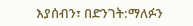እያሰብን፣ በድንገት:ማለፉን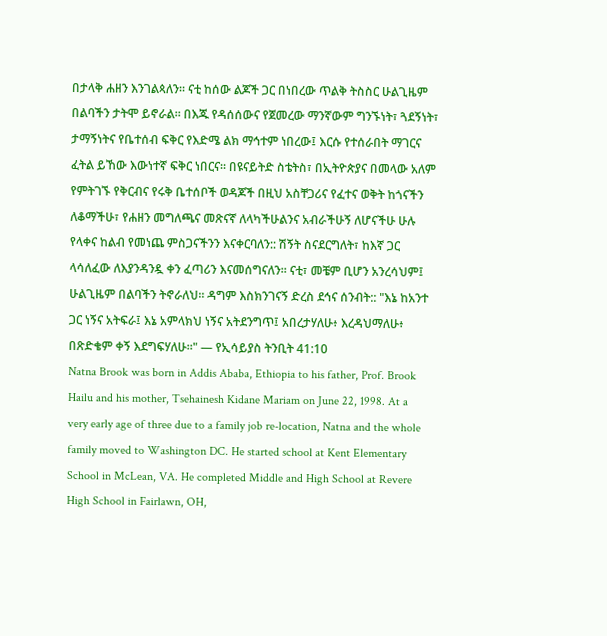በታላቅ ሐዘን እንገልጳለን። ናቲ ከሰው ልጆች ጋር በነበረው ጥልቅ ትስስር ሁልጊዜም በልባችን ታትሞ ይኖራል። በእጁ የዳሰሰውና የጀመረው ማንኛውም ግንኙነት፣ ጓደኝነት፣ ታማኝነትና የቤተሰብ ፍቅር የእድሜ ልክ ማኅተም ነበረው፤ እርሱ የተሰራበት ማገርና ፈትል ይኸው እውነተኛ ፍቅር ነበርና። በዩናይትድ ስቴትስ፣ በኢትዮጵያና በመላው አለም የምትገኙ የቅርብና የሩቅ ቤተሰቦች ወዳጆች በዚህ አስቸጋሪና የፈተና ወቅት ከጎናችን ለቆማችሁ፣ የሐዘን መግለጫና መጽናኛ ለላካችሁልንና አብራችሁኝ ለሆናችሁ ሁሉ የላቀና ከልብ የመነጨ ምስጋናችንን እናቀርባለን:: ሽኝት ስናደርግለት፣ ከእኛ ጋር ላሳለፈው ለእያንዳንዷ ቀን ፈጣሪን እናመሰግናለን። ናቲ፣ መቼም ቢሆን አንረሳህም፤ ሁልጊዜም በልባችን ትኖራለህ። ዳግም እስክንገናኝ ድረስ ደኅና ሰንብት:: "እኔ ከአንተ ጋር ነኝና አትፍራ፤ እኔ አምላክህ ነኝና አትደንግጥ፤ አበረታሃለሁ፥ እረዳህማለሁ፥ በጽድቄም ቀኝ እደግፍሃለሁ።" — የኢሳይያስ ትንቢት 41:10
Natna Brook was born in Addis Ababa, Ethiopia to his father, Prof. Brook Hailu and his mother, Tsehainesh Kidane Mariam on June 22, 1998. At a very early age of three due to a family job re-location, Natna and the whole family moved to Washington DC. He started school at Kent Elementary School in McLean, VA. He completed Middle and High School at Revere High School in Fairlawn, OH,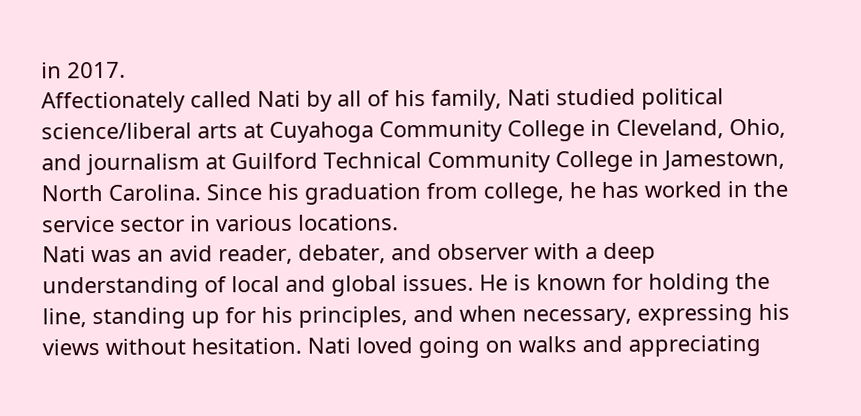in 2017.
Affectionately called Nati by all of his family, Nati studied political science/liberal arts at Cuyahoga Community College in Cleveland, Ohio, and journalism at Guilford Technical Community College in Jamestown, North Carolina. Since his graduation from college, he has worked in the service sector in various locations.
Nati was an avid reader, debater, and observer with a deep understanding of local and global issues. He is known for holding the line, standing up for his principles, and when necessary, expressing his views without hesitation. Nati loved going on walks and appreciating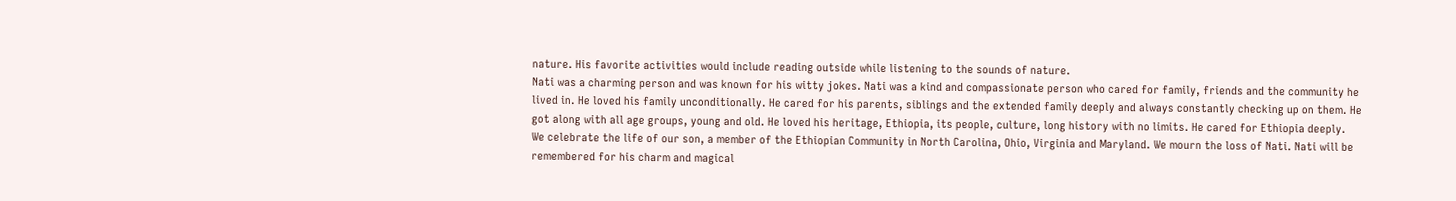nature. His favorite activities would include reading outside while listening to the sounds of nature.
Nati was a charming person and was known for his witty jokes. Nati was a kind and compassionate person who cared for family, friends and the community he lived in. He loved his family unconditionally. He cared for his parents, siblings and the extended family deeply and always constantly checking up on them. He got along with all age groups, young and old. He loved his heritage, Ethiopia, its people, culture, long history with no limits. He cared for Ethiopia deeply.
We celebrate the life of our son, a member of the Ethiopian Community in North Carolina, Ohio, Virginia and Maryland. We mourn the loss of Nati. Nati will be remembered for his charm and magical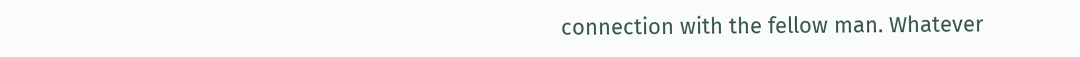connection with the fellow man. Whatever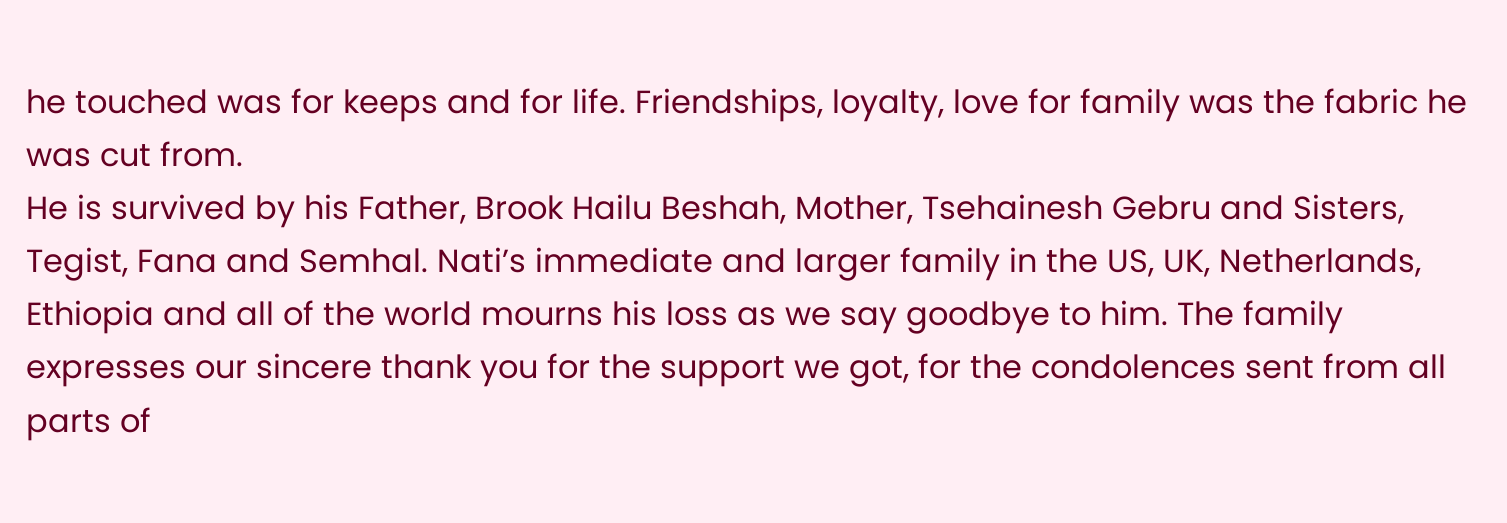he touched was for keeps and for life. Friendships, loyalty, love for family was the fabric he was cut from.
He is survived by his Father, Brook Hailu Beshah, Mother, Tsehainesh Gebru and Sisters, Tegist, Fana and Semhal. Nati’s immediate and larger family in the US, UK, Netherlands, Ethiopia and all of the world mourns his loss as we say goodbye to him. The family expresses our sincere thank you for the support we got, for the condolences sent from all parts of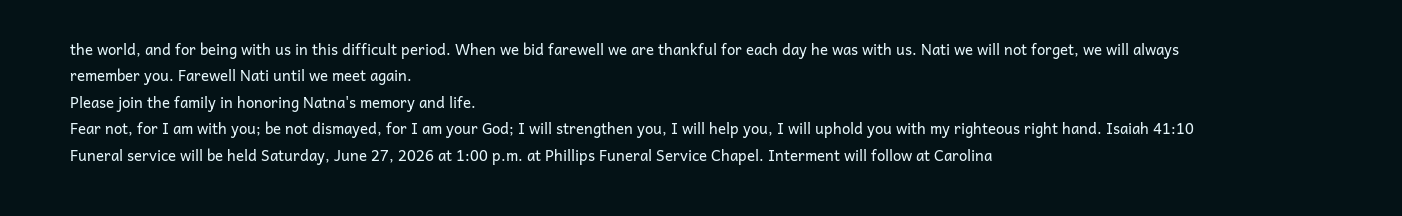the world, and for being with us in this difficult period. When we bid farewell we are thankful for each day he was with us. Nati we will not forget, we will always remember you. Farewell Nati until we meet again.
Please join the family in honoring Natna's memory and life.
Fear not, for I am with you; be not dismayed, for I am your God; I will strengthen you, I will help you, I will uphold you with my righteous right hand. Isaiah 41:10
Funeral service will be held Saturday, June 27, 2026 at 1:00 p.m. at Phillips Funeral Service Chapel. Interment will follow at Carolina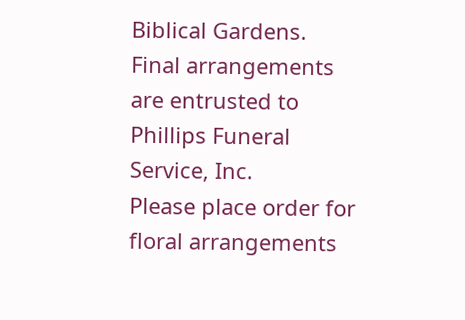Biblical Gardens.
Final arrangements are entrusted to Phillips Funeral Service, Inc.
Please place order for floral arrangements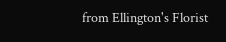from Ellington's Florist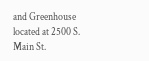and Greenhouse located at 2500 S. Main St.